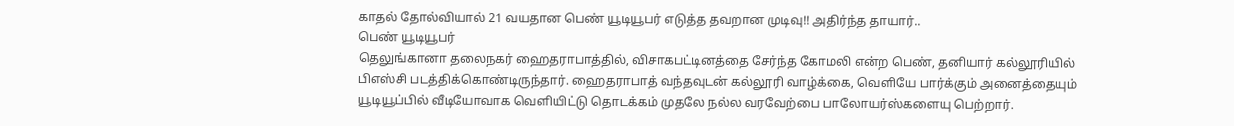காதல் தோல்வியால் 21 வயதான பெண் யூடியூபர் எடுத்த தவறான முடிவு!! அதிர்ந்த தாயார்..
பெண் யூடியூபர்
தெலுங்கானா தலைநகர் ஹைதராபாத்தில், விசாகபட்டினத்தை சேர்ந்த கோமலி என்ற பெண், தனியார் கல்லூரியில் பிஎஸ்சி படத்திக்கொண்டிருந்தார். ஹைதராபாத் வந்தவுடன் கல்லூரி வாழ்க்கை, வெளியே பார்க்கும் அனைத்தையும் யூடியூப்பில் வீடியோவாக வெளியிட்டு தொடக்கம் முதலே நல்ல வரவேற்பை பாலோயர்ஸ்களையு பெற்றார்.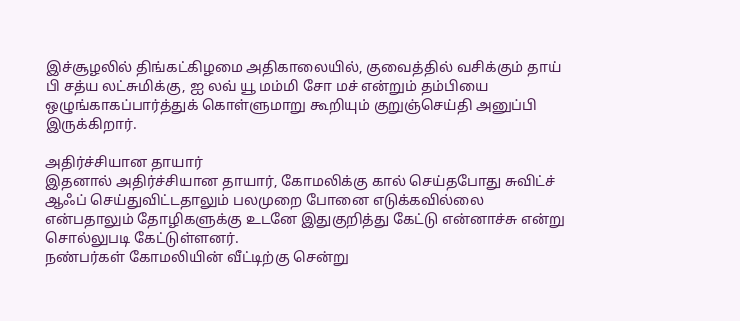இச்சூழலில் திங்கட்கிழமை அதிகாலையில், குவைத்தில் வசிக்கும் தாய் பி சத்ய லட்சுமிக்கு, ஐ லவ் யூ மம்மி சோ மச் என்றும் தம்பியை ஒழுங்காகப்பார்த்துக் கொள்ளுமாறு கூறியும் குறுஞ்செய்தி அனுப்பி இருக்கிறார்.

அதிர்ச்சியான தாயார்
இதனால் அதிர்ச்சியான தாயார், கோமலிக்கு கால் செய்தபோது சுவிட்ச் ஆஃப் செய்துவிட்டதாலும் பலமுறை போனை எடுக்கவில்லை என்பதாலும் தோழிகளுக்கு உடனே இதுகுறித்து கேட்டு என்னாச்சு என்று சொல்லுபடி கேட்டுள்ளனர்.
நண்பர்கள் கோமலியின் வீட்டிற்கு சென்று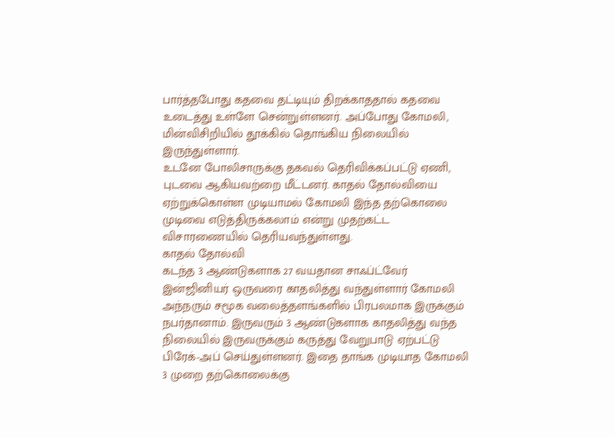பார்த்தபோது கதவை தட்டியும் திறக்காததால் கதவை உடைத்து உள்ளே சென்றுள்ளனர். அப்போது கோமலி, மின்விசிறியில் தூக்கில் தொங்கிய நிலையில் இருந்துள்ளார்.
உடனே போலிசாருக்கு தகவல் தெரிவிக்கப்பட்டு ஏணி, புடவை ஆகியவற்றை மீட்டனர். காதல் தோல்வியை ஏற்றுக்கொள்ள முடியாமல் கோமலி இந்த தற்கொலை முடிவை எடுத்திருக்கலாம் என்று முதற்கட்ட விசாரணையில் தெரியவந்துள்ளது.
காதல் தோல்வி
கடந்த 3 ஆண்டுகளாக 27 வயதான சாஃப்ட்வேர் இன்ஜினியர் ஒருவரை காதலித்து வந்துள்ளார் கோமலி அந்நரும் சமூக வலைத்தளங்களில் பிரபலமாக இருக்கும் நபர்தானாம். இருவரும் 3 ஆண்டுகளாக காதலித்து வந்த நிலையில் இருவருக்கும் கருத்து வேறுபாடு ஏற்பட்டு பிரேக்-அப் செய்துள்ளனர். இதை தாங்க முடியாத கோமலி 3 முறை தற்கொலைக்கு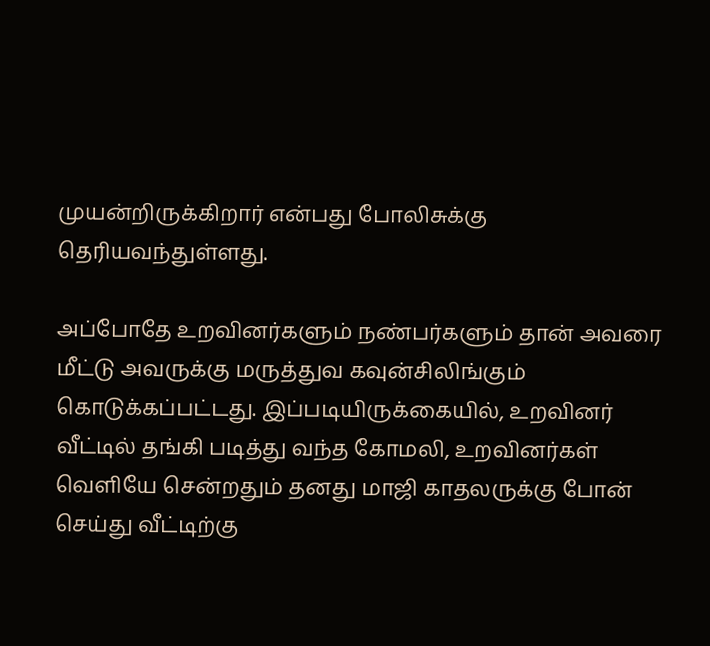முயன்றிருக்கிறார் என்பது போலிசுக்கு தெரியவந்துள்ளது.

அப்போதே உறவினர்களும் நண்பர்களும் தான் அவரை மீட்டு அவருக்கு மருத்துவ கவுன்சிலிங்கும் கொடுக்கப்பட்டது. இப்படியிருக்கையில், உறவினர் வீட்டில் தங்கி படித்து வந்த கோமலி, உறவினர்கள் வெளியே சென்றதும் தனது மாஜி காதலருக்கு போன் செய்து வீட்டிற்கு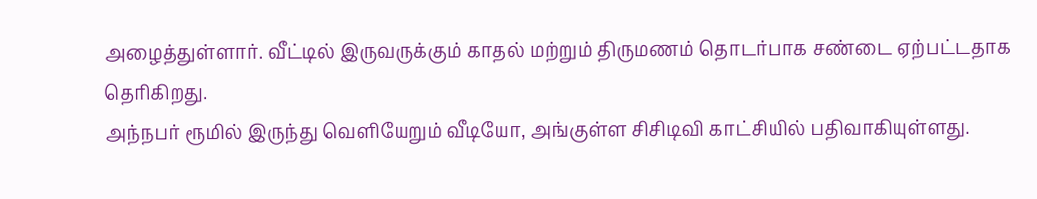அழைத்துள்ளார். வீட்டில் இருவருக்கும் காதல் மற்றும் திருமணம் தொடர்பாக சண்டை ஏற்பட்டதாக தெரிகிறது.
அந்நபர் ரூமில் இருந்து வெளியேறும் வீடியோ, அங்குள்ள சிசிடிவி காட்சியில் பதிவாகியுள்ளது.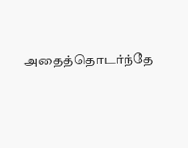அதைத்தொடர்ந்தே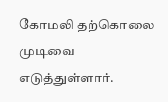கோமலி தற்கொலை முடிவை எடுத்துள்ளார்.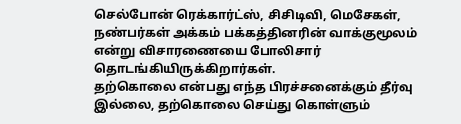செல்போன் ரெக்கார்ட்ஸ், சிசிடிவி, மெசேகள், நண்பர்கள் அக்கம் பக்கத்தினரின் வாக்குமூலம் என்று விசாரணையை போலிசார் தொடங்கியிருக்கிறார்கள்.
தற்கொலை என்பது எந்த பிரச்சனைக்கும் தீர்வு இல்லை, தற்கொலை செய்து கொள்ளும்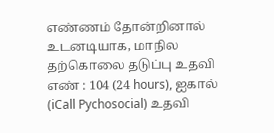எண்ணம் தோன்றினால் உடனடியாக, மாநில தற்கொலை தடுப்பு உதவி எண் : 104 (24 hours), ஐகால் (iCall Pychosocial) உதவி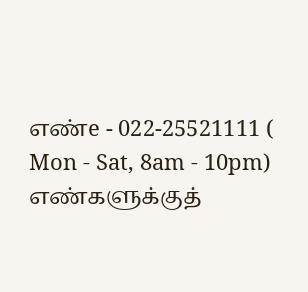எண்e - 022-25521111 ( Mon - Sat, 8am - 10pm) எண்களுக்குத்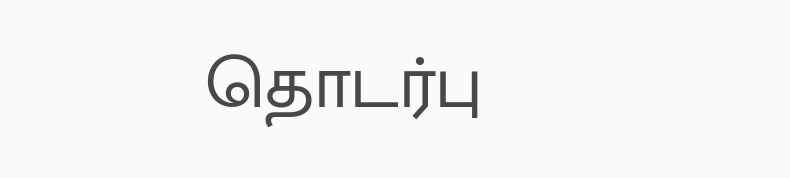தொடர்பு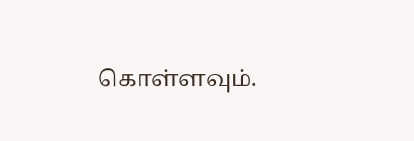கொள்ளவும்.